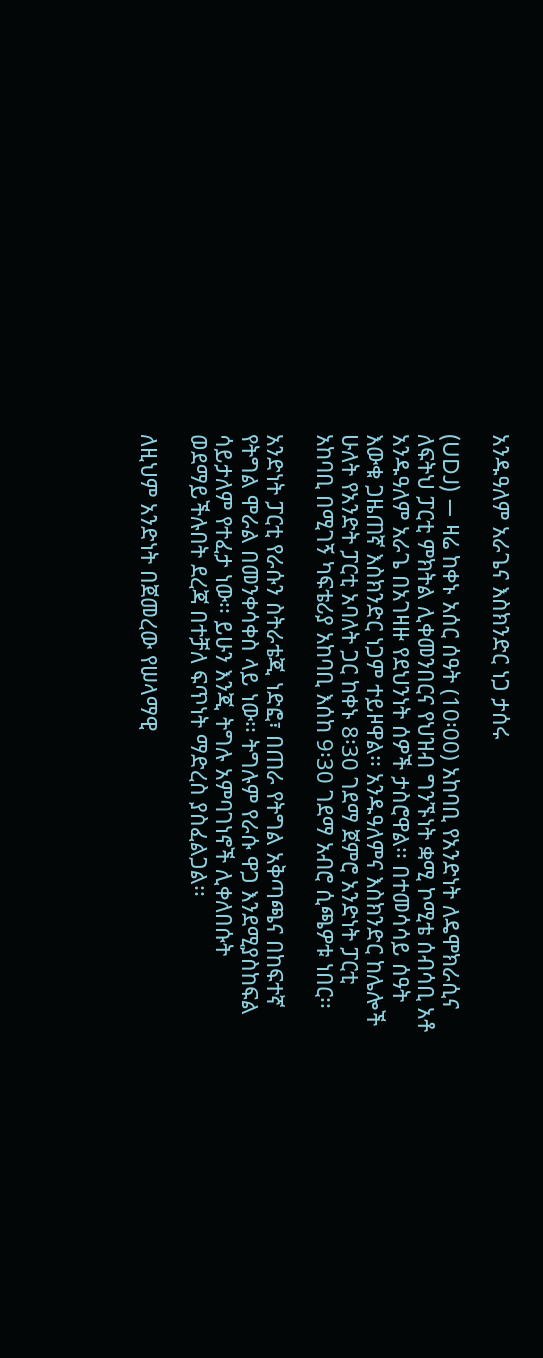አንዱዓለም አራጌና እስክንድር ነጋ ታሰሩ

(UDJ) — ዛሬ ከቀኑ አሰር ሰዓት (10፡00) አከባቢ የአንድነት ለዴሞክራሲና ለፍትህ ፓርቲ ምክትል ሊቀመንበርና የህዝብ ግንኙነት ቋሚ ኮሚቴ ሰብሳቢ አቶ አንዱዓለም አራጌ በአገዛዙ የደህንነት ሰዎች ታስሮዋል፡፡ በተመሳሳይ ሰዓት እውቁ ጋዜጠኛ እስክንድር ነጋም ተይዞዋል፡፡ አንዱዓለምና እስክንድር ከሌሎች ሁለት የአንድት ፓርቲ አባለት ጋር ከቀኑ 8፡30 ገደማ ጀምሮ አንድነት ፓርቲ አከባቢ በሚገኝ ካፍቴሪያ አከባቢ እሰከ 9፡30 ገደማ አብሮ ሲጫዎቱ ነበር፡፡

አንድነት ፓርቲ የራሱን ስትራቴጂ ነድፎ፣ በጠራ የትግል አቅጣጫና በከፍተኛ የትግል ሞራል በመንቀሳቀስ ላይ ነው፡፡ ትግሉም የራሱ ዋጋ እንደሚያስከፍል ሳይታለም የተፈታ ነው፡፡ ይሁን እንጂ ትግሉ አምባገነኖች ሊቀለበሱት ወደማይችሉበት ደረጃ በተቻለ ፍጥነት ማድረስ ያስፈልጋል፡፡

ለዚህም አንድነት በጀመረው የሠላማዊ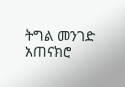ትግል መንገድ አጠናክሮ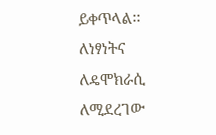ይቀጥላል፡፡ ለነፃነትና ለዴሞክራሲ ለሚደረገው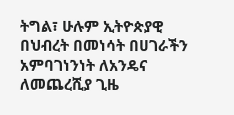ትግል፣ ሁሉም ኢትዮጵያዊ በህብረት በመነሳት በሀገራችን አምባገነንነት ለአንዴና ለመጨረሺያ ጊዜ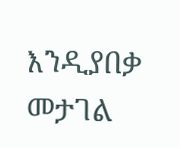እንዲያበቃ መታገል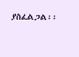ያስፈልጋል፡፡